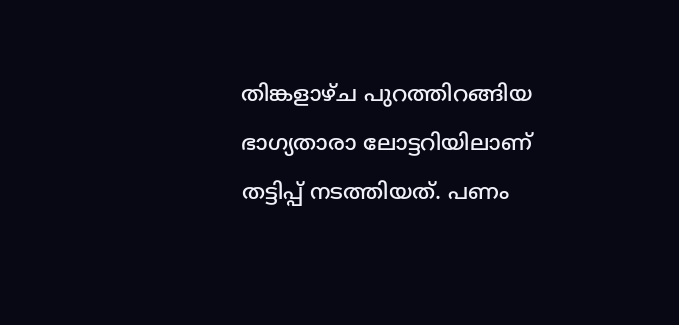തിങ്കളാഴ്ച പുറത്തിറങ്ങിയ ഭാഗ്യതാരാ ലോട്ടറിയിലാണ് തട്ടിപ്പ് നടത്തിയത്. പണം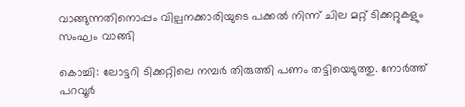വാങ്ങുന്നതിനൊപ്പം വില്പനക്കാരിയുടെ പക്കൽ നിന്ന് ചില മറ്റ് ടിക്കറ്റുകളും സംഘം വാങ്ങി

കൊച്ചി: ലോട്ടറി ടിക്കറ്റിലെ നമ്പർ തിരുത്തി പണം തട്ടിയെടുത്തു. നോർത്ത് പറവൂർ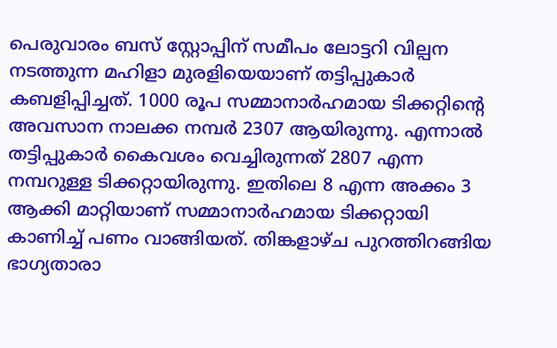പെരുവാരം ബസ് സ്റ്റോപ്പിന് സമീപം ലോട്ടറി വില്പന നടത്തുന്ന മഹിളാ മുരളിയെയാണ് തട്ടിപ്പുകാർ കബളിപ്പിച്ചത്. 1000 രൂപ സമ്മാനാർഹമായ ടിക്കറ്റിന്റെ അവസാന നാലക്ക നമ്പർ 2307 ആയിരുന്നു. എന്നാൽ തട്ടിപ്പുകാർ കൈവശം വെച്ചിരുന്നത് 2807 എന്ന നമ്പറുള്ള ടിക്കറ്റായിരുന്നു. ഇതിലെ 8 എന്ന അക്കം 3 ആക്കി മാറ്റിയാണ് സമ്മാനാർഹമായ ടിക്കറ്റായി കാണിച്ച് പണം വാങ്ങിയത്. തിങ്കളാഴ്ച പുറത്തിറങ്ങിയ ഭാഗ്യതാരാ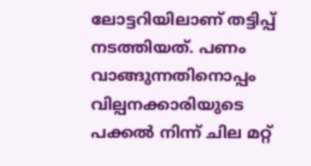ലോട്ടറിയിലാണ് തട്ടിപ്പ് നടത്തിയത്. പണം വാങ്ങുന്നതിനൊപ്പം വില്പനക്കാരിയുടെ പക്കൽ നിന്ന് ചില മറ്റ്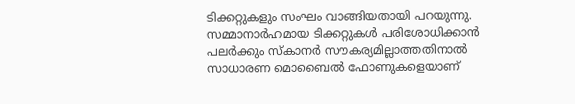ടിക്കറ്റുകളും സംഘം വാങ്ങിയതായി പറയുന്നു. സമ്മാനാർഹമായ ടിക്കറ്റുകൾ പരിശോധിക്കാൻ പലർക്കും സ്കാനർ സൗകര്യമില്ലാത്തതിനാൽ സാധാരണ മൊബൈൽ ഫോണുകളെയാണ്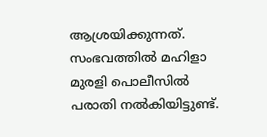ആശ്രയിക്കുന്നത്. സംഭവത്തിൽ മഹിളാ മുരളി പൊലീസിൽ പരാതി നൽകിയിട്ടുണ്ട്.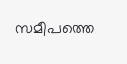സമീപത്തെ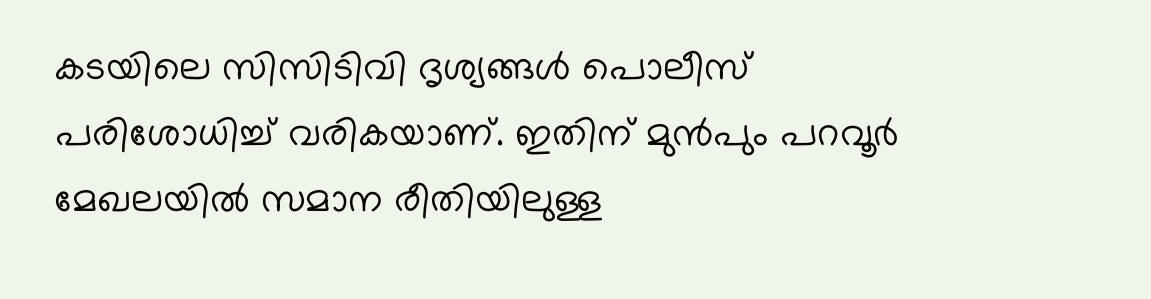കടയിലെ സിസിടിവി ദൃശ്യങ്ങൾ പൊലീസ് പരിശോധിച്ച് വരികയാണ്. ഇതിന് മുൻപും പറവൂർ മേഖലയിൽ സമാന രീതിയിലുള്ള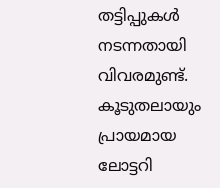തട്ടിപ്പുകൾ നടന്നതായി വിവരമുണ്ട്. കൂടുതലായും പ്രായമായ ലോട്ടറി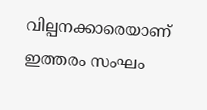വില്പനക്കാരെയാണ് ഇത്തരം സംഘം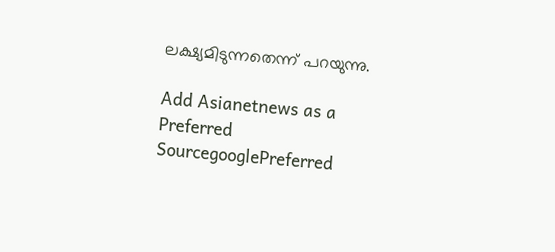ലക്ഷ്യമിടുന്നതെന്ന് പറയുന്നു.

Add Asianetnews as a Preferred SourcegooglePreferred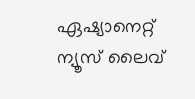ഏഷ്യാനെറ്റ് ന്യൂസ് ലൈവ്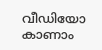വീഡിയോ കാണാം